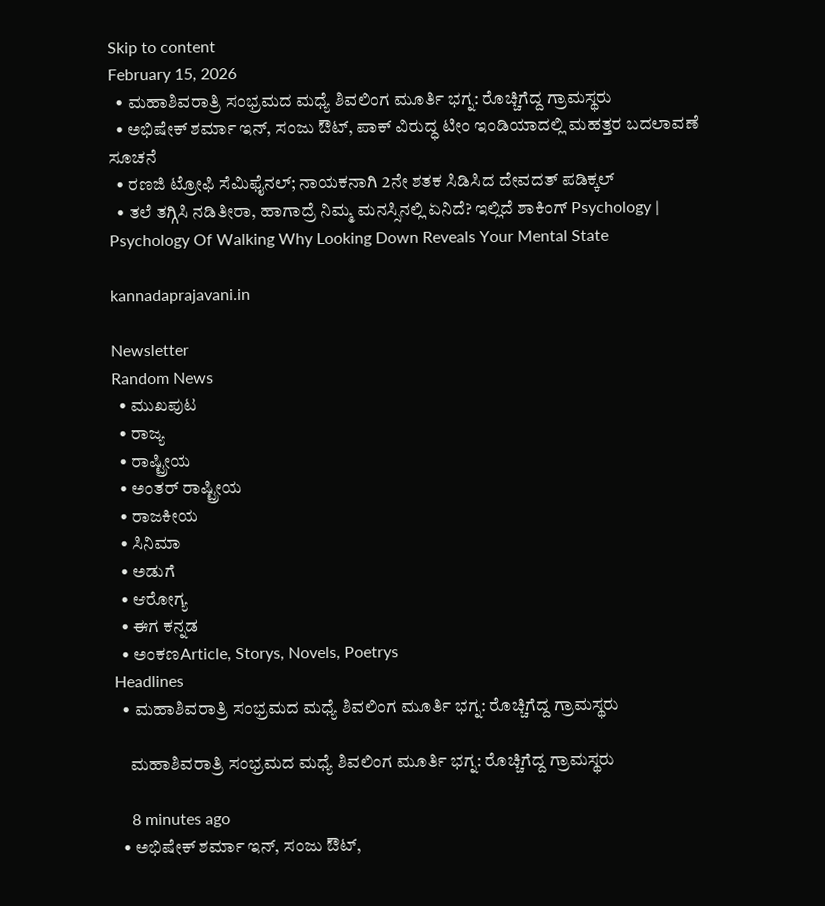Skip to content
February 15, 2026
  • ಮಹಾಶಿವರಾತ್ರಿ ಸಂಭ್ರಮದ ಮಧ್ಯೆ ಶಿವಲಿಂಗ ಮೂರ್ತಿ ಭಗ್ನ: ರೊಚ್ಚಿಗೆದ್ದ ಗ್ರಾಮಸ್ಥರು
  • ಅಭಿಷೇಕ್ ಶರ್ಮಾ ಇನ್, ಸಂಜು ಔಟ್, ಪಾಕ್ ವಿರುದ್ಧ ಟೀಂ ಇಂಡಿಯಾದಲ್ಲಿ ಮಹತ್ತರ ಬದಲಾವಣೆ ಸೂಚನೆ
  • ರಣಜಿ ಟ್ರೋಫಿ ಸೆಮಿಫೈನಲ್; ನಾಯಕನಾಗಿ 2ನೇ ಶತಕ ಸಿಡಿಸಿದ ದೇವದತ್ ಪಡಿಕ್ಕಲ್
  • ತಲೆ ತಗ್ಗಿಸಿ ನಡಿತೀರಾ, ಹಾಗಾದ್ರೆ ನಿಮ್ಮ ಮನಸ್ಸಿನಲ್ಲಿ ಏನಿದೆ? ಇಲ್ಲಿದೆ ಶಾಕಿಂಗ್ Psychology | Psychology Of Walking Why Looking Down Reveals Your Mental State

kannadaprajavani.in

Newsletter
Random News
  • ಮುಖಪುಟ
  • ರಾಜ್ಯ
  • ರಾಷ್ಟ್ರೀಯ
  • ಅಂತರ್ ರಾಷ್ಟ್ರೀಯ
  • ರಾಜಕೀಯ
  • ಸಿನಿಮಾ
  • ಅಡುಗೆ
  • ಆರೋಗ್ಯ
  • ಈಗ ಕನ್ನಡ
  • ಅಂಕಣArticle, Storys, Novels, Poetrys
Headlines
  • ಮಹಾಶಿವರಾತ್ರಿ ಸಂಭ್ರಮದ ಮಧ್ಯೆ ಶಿವಲಿಂಗ ಮೂರ್ತಿ ಭಗ್ನ: ರೊಚ್ಚಿಗೆದ್ದ ಗ್ರಾಮಸ್ಥರು

    ಮಹಾಶಿವರಾತ್ರಿ ಸಂಭ್ರಮದ ಮಧ್ಯೆ ಶಿವಲಿಂಗ ಮೂರ್ತಿ ಭಗ್ನ: ರೊಚ್ಚಿಗೆದ್ದ ಗ್ರಾಮಸ್ಥರು

    8 minutes ago
  • ಅಭಿಷೇಕ್ ಶರ್ಮಾ ಇನ್, ಸಂಜು ಔಟ್,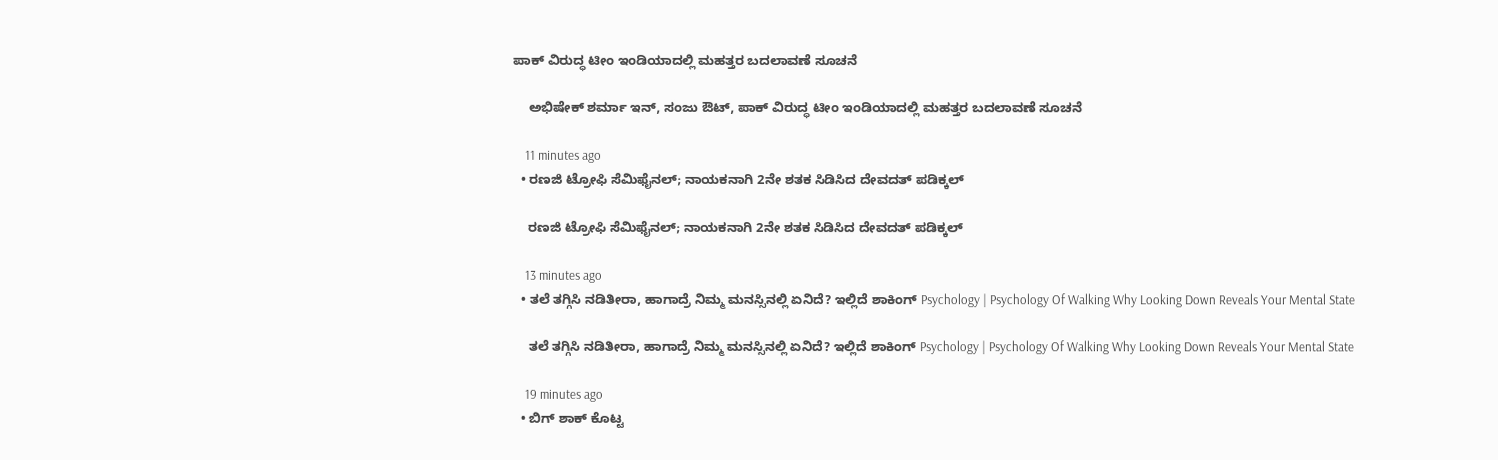ಪಾಕ್ ವಿರುದ್ಧ ಟೀಂ ಇಂಡಿಯಾದಲ್ಲಿ ಮಹತ್ತರ ಬದಲಾವಣೆ ಸೂಚನೆ

    ಅಭಿಷೇಕ್ ಶರ್ಮಾ ಇನ್, ಸಂಜು ಔಟ್, ಪಾಕ್ ವಿರುದ್ಧ ಟೀಂ ಇಂಡಿಯಾದಲ್ಲಿ ಮಹತ್ತರ ಬದಲಾವಣೆ ಸೂಚನೆ

    11 minutes ago
  • ರಣಜಿ ಟ್ರೋಫಿ ಸೆಮಿಫೈನಲ್; ನಾಯಕನಾಗಿ 2ನೇ ಶತಕ ಸಿಡಿಸಿದ ದೇವದತ್ ಪಡಿಕ್ಕಲ್

    ರಣಜಿ ಟ್ರೋಫಿ ಸೆಮಿಫೈನಲ್; ನಾಯಕನಾಗಿ 2ನೇ ಶತಕ ಸಿಡಿಸಿದ ದೇವದತ್ ಪಡಿಕ್ಕಲ್

    13 minutes ago
  • ತಲೆ ತಗ್ಗಿಸಿ ನಡಿತೀರಾ, ಹಾಗಾದ್ರೆ ನಿಮ್ಮ ಮನಸ್ಸಿನಲ್ಲಿ ಏನಿದೆ? ಇಲ್ಲಿದೆ ಶಾಕಿಂಗ್ Psychology | Psychology Of Walking Why Looking Down Reveals Your Mental State

    ತಲೆ ತಗ್ಗಿಸಿ ನಡಿತೀರಾ, ಹಾಗಾದ್ರೆ ನಿಮ್ಮ ಮನಸ್ಸಿನಲ್ಲಿ ಏನಿದೆ? ಇಲ್ಲಿದೆ ಶಾಕಿಂಗ್ Psychology | Psychology Of Walking Why Looking Down Reveals Your Mental State

    19 minutes ago
  • ಬಿಗ್ ಶಾಕ್ ಕೊಟ್ಟ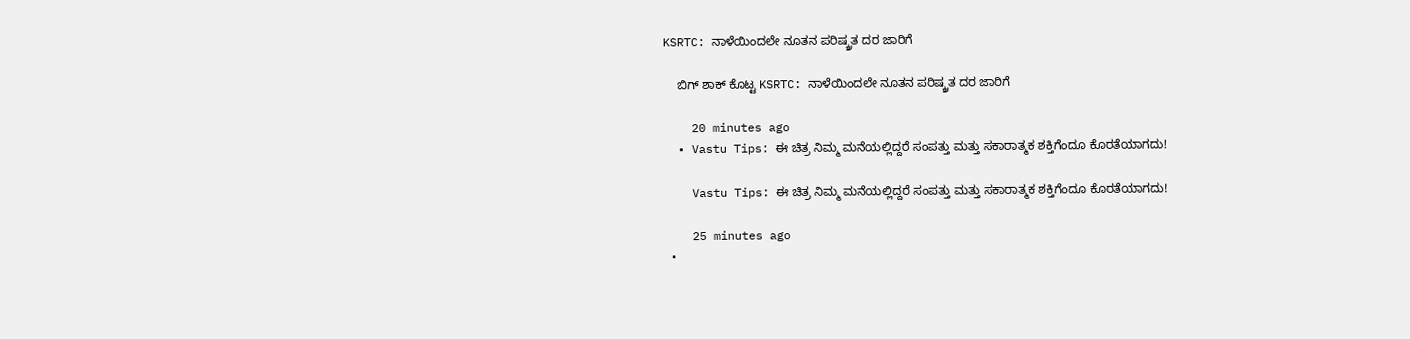KSRTC: ನಾಳೆಯಿಂದಲೇ ನೂತನ ಪರಿಷ್ಕ್ರತ ದರ ಜಾರಿಗೆ

    ಬಿಗ್ ಶಾಕ್ ಕೊಟ್ಟ KSRTC: ನಾಳೆಯಿಂದಲೇ ನೂತನ ಪರಿಷ್ಕ್ರತ ದರ ಜಾರಿಗೆ

    20 minutes ago
  • Vastu Tips: ಈ ಚಿತ್ರ ನಿಮ್ಮ ಮನೆಯಲ್ಲಿದ್ದರೆ ಸಂಪತ್ತು ಮತ್ತು ಸಕಾರಾತ್ಮಕ ಶಕ್ತಿಗೆಂದೂ ಕೊರತೆಯಾಗದು!

    Vastu Tips: ಈ ಚಿತ್ರ ನಿಮ್ಮ ಮನೆಯಲ್ಲಿದ್ದರೆ ಸಂಪತ್ತು ಮತ್ತು ಸಕಾರಾತ್ಮಕ ಶಕ್ತಿಗೆಂದೂ ಕೊರತೆಯಾಗದು!

    25 minutes ago
  •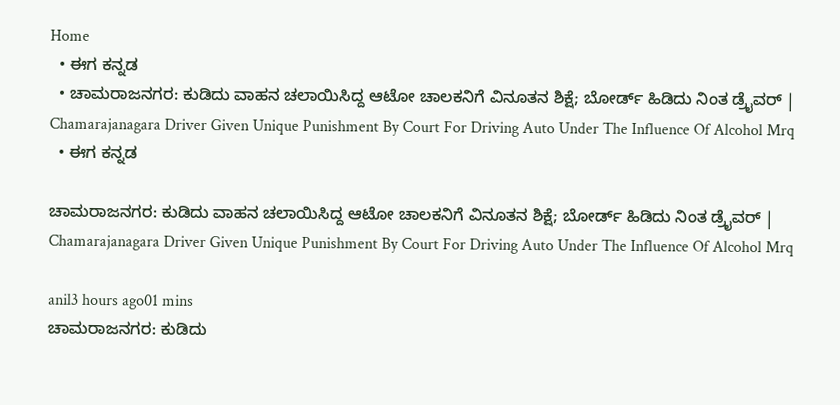Home
  • ಈಗ ಕನ್ನಡ
  • ಚಾಮರಾಜನಗರ: ಕುಡಿದು ವಾಹನ ಚಲಾಯಿಸಿದ್ದ ಆಟೋ ಚಾಲಕನಿಗೆ ವಿನೂತನ ಶಿಕ್ಷೆ; ಬೋರ್ಡ್ ಹಿಡಿದು ನಿಂತ ಡ್ರೈವರ್ | Chamarajanagara Driver Given Unique Punishment By Court For Driving Auto Under The Influence Of Alcohol Mrq
  • ಈಗ ಕನ್ನಡ

ಚಾಮರಾಜನಗರ: ಕುಡಿದು ವಾಹನ ಚಲಾಯಿಸಿದ್ದ ಆಟೋ ಚಾಲಕನಿಗೆ ವಿನೂತನ ಶಿಕ್ಷೆ; ಬೋರ್ಡ್ ಹಿಡಿದು ನಿಂತ ಡ್ರೈವರ್ | Chamarajanagara Driver Given Unique Punishment By Court For Driving Auto Under The Influence Of Alcohol Mrq

anil3 hours ago01 mins
ಚಾಮರಾಜನಗರ: ಕುಡಿದು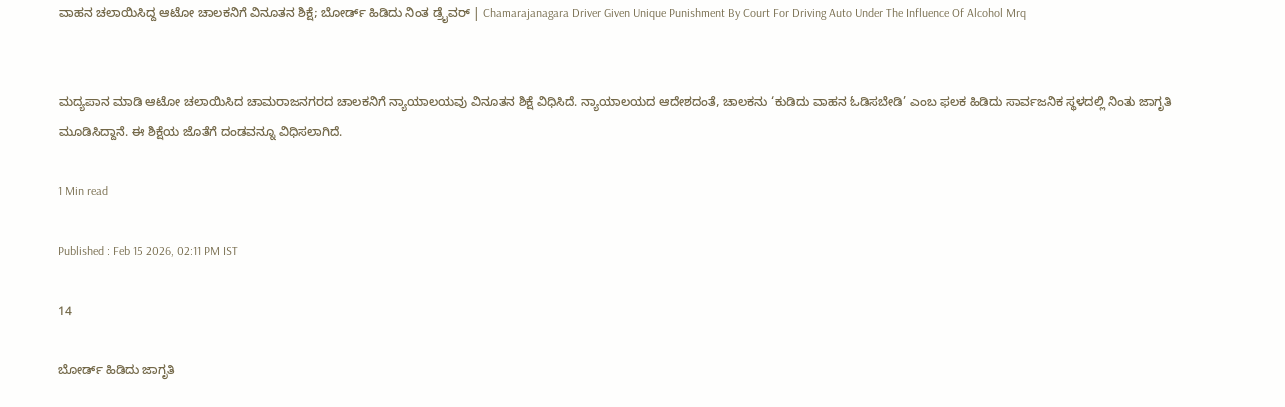ವಾಹನ ಚಲಾಯಿಸಿದ್ದ ಆಟೋ ಚಾಲಕನಿಗೆ ವಿನೂತನ ಶಿಕ್ಷೆ; ಬೋರ್ಡ್ ಹಿಡಿದು ನಿಂತ ಡ್ರೈವರ್ | Chamarajanagara Driver Given Unique Punishment By Court For Driving Auto Under The Influence Of Alcohol Mrq


ಮದ್ಯಪಾನ ಮಾಡಿ ಆಟೋ ಚಲಾಯಿಸಿದ ಚಾಮರಾಜನಗರದ ಚಾಲಕನಿಗೆ ನ್ಯಾಯಾಲಯವು ವಿನೂತನ ಶಿಕ್ಷೆ ವಿಧಿಸಿದೆ. ನ್ಯಾಯಾಲಯದ ಆದೇಶದಂತೆ, ಚಾಲಕನು ‘ಕುಡಿದು ವಾಹನ ಓಡಿಸಬೇಡಿ’ ಎಂಬ ಫಲಕ ಹಿಡಿದು ಸಾರ್ವಜನಿಕ ಸ್ಥಳದಲ್ಲಿ ನಿಂತು ಜಾಗೃತಿ ಮೂಡಿಸಿದ್ದಾನೆ. ಈ ಶಿಕ್ಷೆಯ ಜೊತೆಗೆ ದಂಡವನ್ನೂ ವಿಧಿಸಲಾಗಿದೆ.

1 Min read

Published : Feb 15 2026, 02:11 PM IST

14

ಬೋರ್ಡ್ ಹಿಡಿದು ಜಾಗೃತಿ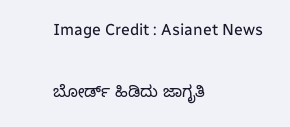Image Credit : Asianet News

ಬೋರ್ಡ್ ಹಿಡಿದು ಜಾಗೃತಿ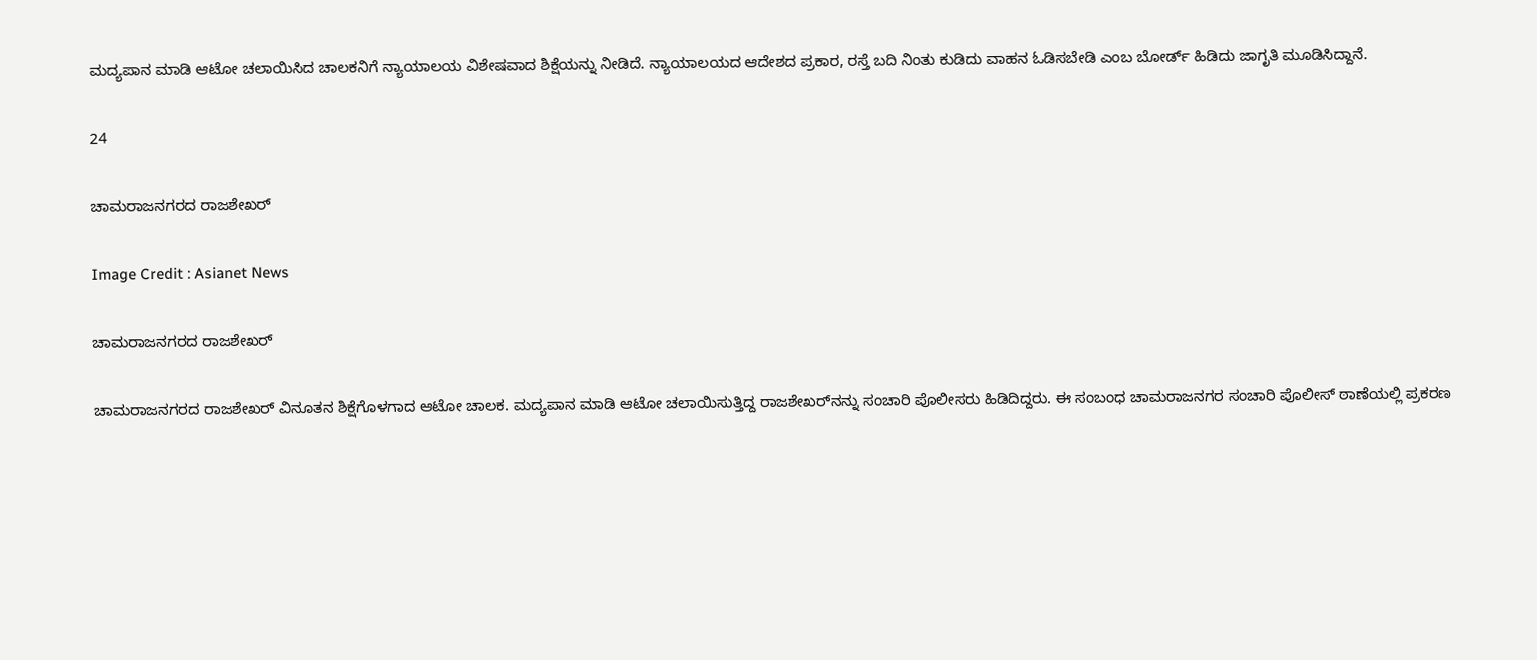ಮದ್ಯಪಾನ ಮಾಡಿ ಆಟೋ ಚಲಾಯಿಸಿದ ಚಾಲಕನಿಗೆ ನ್ಯಾಯಾಲಯ ವಿಶೇಷವಾದ ಶಿಕ್ಷೆಯನ್ನು ನೀಡಿದೆ. ನ್ಯಾಯಾಲಯದ ಆದೇಶದ ಪ್ರಕಾರ, ರಸ್ತೆ ಬದಿ ನಿಂತು ಕುಡಿದು ವಾಹನ ಓಡಿಸಬೇಡಿ ಎಂಬ ಬೋರ್ಡ್ ಹಿಡಿದು ಜಾಗೃತಿ ಮೂಡಿಸಿದ್ದಾನೆ.

24

ಚಾಮರಾಜನಗರದ ರಾಜಶೇಖರ್

Image Credit : Asianet News

ಚಾಮರಾಜನಗರದ ರಾಜಶೇಖರ್

ಚಾಮರಾಜನಗರದ ರಾಜಶೇಖರ್ ವಿನೂತನ ಶಿಕ್ಷೆಗೊಳಗಾದ ಆಟೋ ಚಾಲಕ. ಮದ್ಯಪಾನ ಮಾಡಿ ಆಟೋ ಚಲಾಯಿಸುತ್ತಿದ್ದ ರಾಜಶೇಖರ್‌ನನ್ನು ಸಂಚಾರಿ ಪೊಲೀಸರು ಹಿಡಿದಿದ್ದರು. ಈ ಸಂಬಂಧ ಚಾಮರಾಜನಗರ ಸಂಚಾರಿ ಪೊಲೀಸ್ ಠಾಣೆಯಲ್ಲಿ ಪ್ರಕರಣ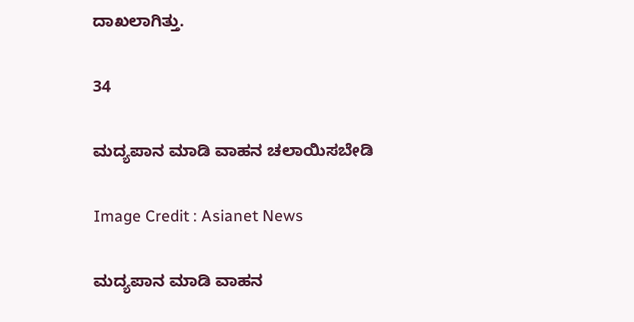ದಾಖಲಾಗಿತ್ತು.

34

ಮದ್ಯಪಾನ ಮಾಡಿ ವಾಹನ ಚಲಾಯಿಸಬೇಡಿ

Image Credit : Asianet News

ಮದ್ಯಪಾನ ಮಾಡಿ ವಾಹನ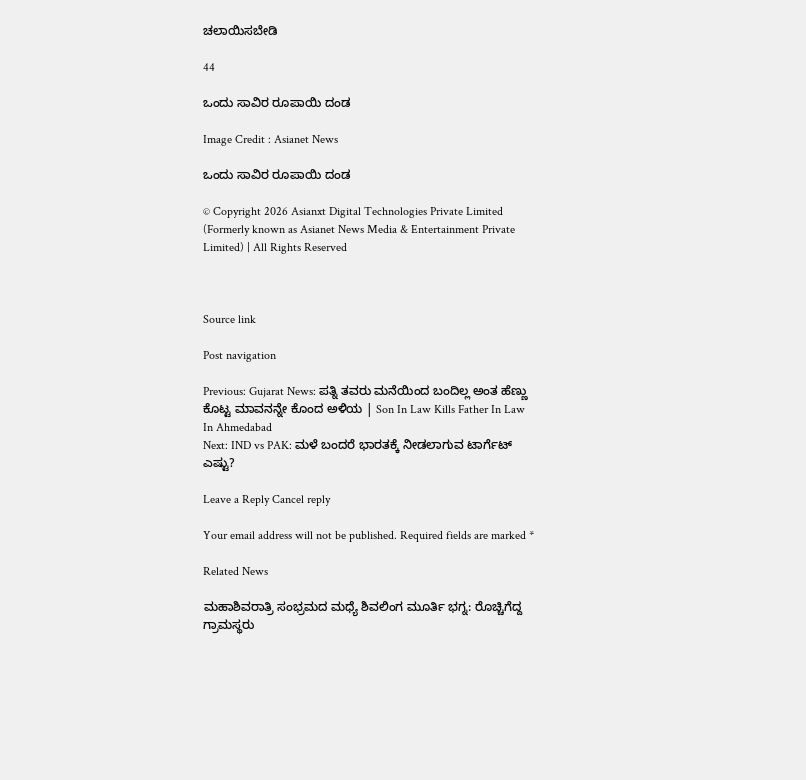ಚಲಾಯಿಸಬೇಡಿ

44

ಒಂದು ಸಾವಿರ ರೂಪಾಯಿ ದಂಡ

Image Credit : Asianet News

ಒಂದು ಸಾವಿರ ರೂಪಾಯಿ ದಂಡ

© Copyright 2026 Asianxt Digital Technologies Private Limited (Formerly known as Asianet News Media & Entertainment Private Limited) | All Rights Reserved



Source link

Post navigation

Previous: Gujarat News: ಪತ್ನಿ ತವರು ಮನೆಯಿಂದ ಬಂದಿಲ್ಲ ಅಂತ ಹೆಣ್ಣು ಕೊಟ್ಟ ಮಾವನನ್ನೇ ಕೊಂದ ಅಳಿಯ | Son In Law Kills Father In Law In Ahmedabad
Next: IND vs PAK: ಮಳೆ ಬಂದರೆ ಭಾರತಕ್ಕೆ ನೀಡಲಾಗುವ ಟಾರ್ಗೆಟ್ ಎಷ್ಟು?

Leave a Reply Cancel reply

Your email address will not be published. Required fields are marked *

Related News

ಮಹಾಶಿವರಾತ್ರಿ ಸಂಭ್ರಮದ ಮಧ್ಯೆ ಶಿವಲಿಂಗ ಮೂರ್ತಿ ಭಗ್ನ: ರೊಚ್ಚಿಗೆದ್ದ ಗ್ರಾಮಸ್ಥರು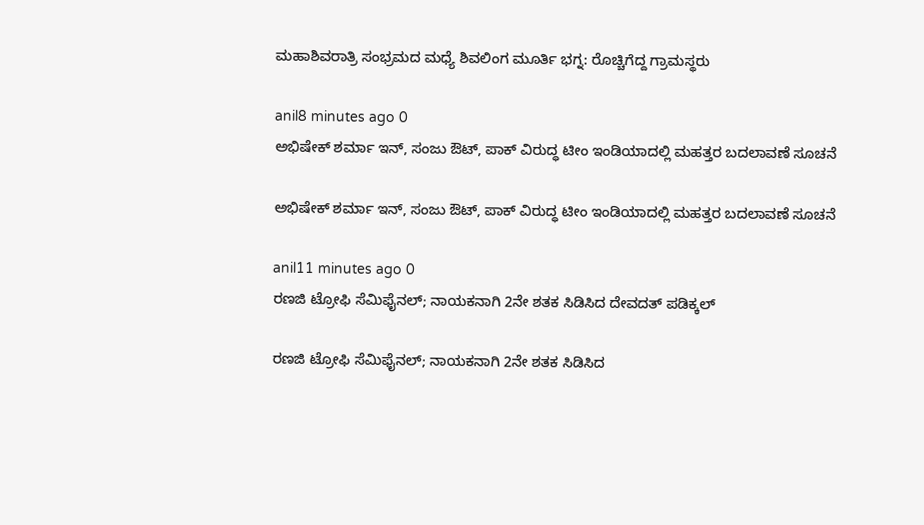ಮಹಾಶಿವರಾತ್ರಿ ಸಂಭ್ರಮದ ಮಧ್ಯೆ ಶಿವಲಿಂಗ ಮೂರ್ತಿ ಭಗ್ನ: ರೊಚ್ಚಿಗೆದ್ದ ಗ್ರಾಮಸ್ಥರು

anil8 minutes ago 0
ಅಭಿಷೇಕ್ ಶರ್ಮಾ ಇನ್, ಸಂಜು ಔಟ್, ಪಾಕ್ ವಿರುದ್ಧ ಟೀಂ ಇಂಡಿಯಾದಲ್ಲಿ ಮಹತ್ತರ ಬದಲಾವಣೆ ಸೂಚನೆ

ಅಭಿಷೇಕ್ ಶರ್ಮಾ ಇನ್, ಸಂಜು ಔಟ್, ಪಾಕ್ ವಿರುದ್ಧ ಟೀಂ ಇಂಡಿಯಾದಲ್ಲಿ ಮಹತ್ತರ ಬದಲಾವಣೆ ಸೂಚನೆ

anil11 minutes ago 0
ರಣಜಿ ಟ್ರೋಫಿ ಸೆಮಿಫೈನಲ್; ನಾಯಕನಾಗಿ 2ನೇ ಶತಕ ಸಿಡಿಸಿದ ದೇವದತ್ ಪಡಿಕ್ಕಲ್

ರಣಜಿ ಟ್ರೋಫಿ ಸೆಮಿಫೈನಲ್; ನಾಯಕನಾಗಿ 2ನೇ ಶತಕ ಸಿಡಿಸಿದ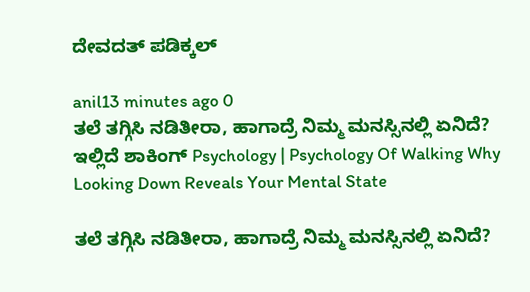ದೇವದತ್ ಪಡಿಕ್ಕಲ್

anil13 minutes ago 0
ತಲೆ ತಗ್ಗಿಸಿ ನಡಿತೀರಾ, ಹಾಗಾದ್ರೆ ನಿಮ್ಮ ಮನಸ್ಸಿನಲ್ಲಿ ಏನಿದೆ? ಇಲ್ಲಿದೆ ಶಾಕಿಂಗ್ Psychology | Psychology Of Walking Why Looking Down Reveals Your Mental State

ತಲೆ ತಗ್ಗಿಸಿ ನಡಿತೀರಾ, ಹಾಗಾದ್ರೆ ನಿಮ್ಮ ಮನಸ್ಸಿನಲ್ಲಿ ಏನಿದೆ?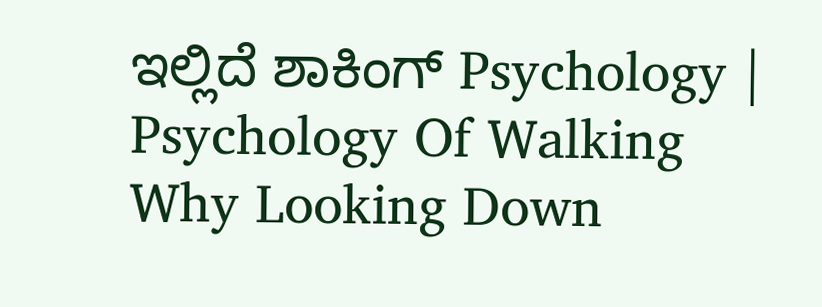ಇಲ್ಲಿದೆ ಶಾಕಿಂಗ್ Psychology | Psychology Of Walking Why Looking Down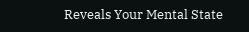Reveals Your Mental State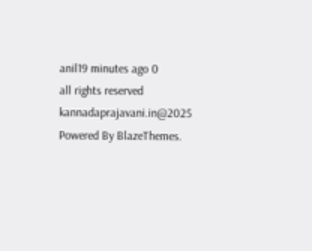anil19 minutes ago 0
all rights reserved kannadaprajavani.in@2025 Powered By BlazeThemes.